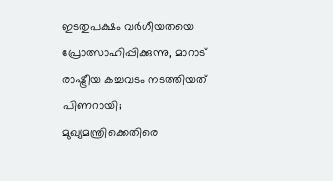ഇടതുപക്ഷം വർഗീയതയെ പ്രോത്സാഹിപ്പിക്കുന്നു, മാറാട് രാഷ്ട്രീയ കച്ചവടം നടത്തിയത് പിണറായി; മുഖ്യമന്ത്രിക്കെതിരെ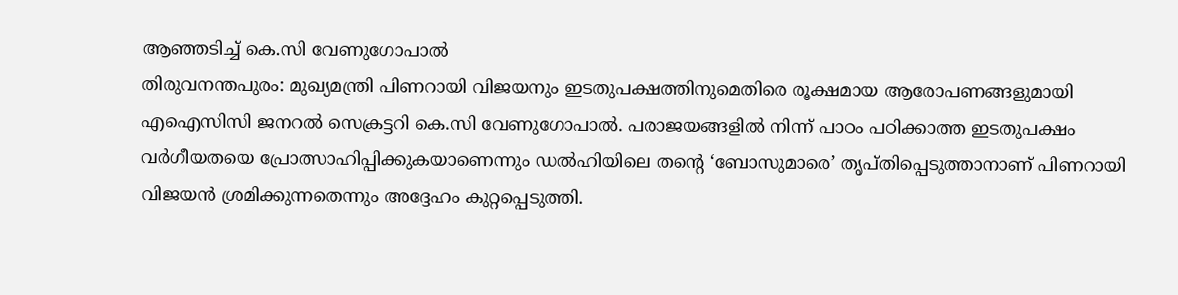ആഞ്ഞടിച്ച് കെ.സി വേണുഗോപാൽ
തിരുവനന്തപുരം: മുഖ്യമന്ത്രി പിണറായി വിജയനും ഇടതുപക്ഷത്തിനുമെതിരെ രൂക്ഷമായ ആരോപണങ്ങളുമായി എഐസിസി ജനറൽ സെക്രട്ടറി കെ.സി വേണുഗോപാൽ. പരാജയങ്ങളിൽ നിന്ന് പാഠം പഠിക്കാത്ത ഇടതുപക്ഷം വർഗീയതയെ പ്രോത്സാഹിപ്പിക്കുകയാണെന്നും ഡൽഹിയിലെ തന്റെ ‘ബോസുമാരെ’ തൃപ്തിപ്പെടുത്താനാണ് പിണറായി വിജയൻ ശ്രമിക്കുന്നതെന്നും അദ്ദേഹം കുറ്റപ്പെടുത്തി.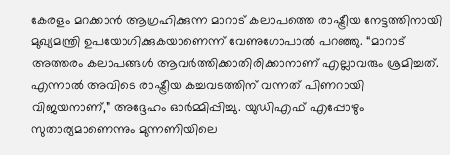കേരളം മറക്കാൻ ആഗ്രഹിക്കുന്ന മാറാട് കലാപത്തെ രാഷ്ട്രീയ നേട്ടത്തിനായി മുഖ്യമന്ത്രി ഉപയോഗിക്കുകയാണെന്ന് വേണുഗോപാൽ പറഞ്ഞു. “മാറാട് അത്തരം കലാപങ്ങൾ ആവർത്തിക്കാതിരിക്കാനാണ് എല്ലാവരും ശ്രമിച്ചത്. എന്നാൽ അവിടെ രാഷ്ട്രീയ കച്ചവടത്തിന് വന്നത് പിണറായി വിജയനാണ്,” അദ്ദേഹം ഓർമ്മിപ്പിച്ചു. യുഡിഎഫ് എപ്പോഴും സുതാര്യമാണെന്നും മുന്നണിയിലെ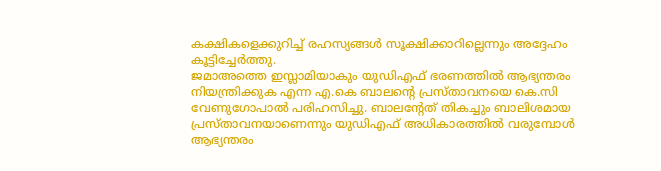കക്ഷികളെക്കുറിച്ച് രഹസ്യങ്ങൾ സൂക്ഷിക്കാറില്ലെന്നും അദ്ദേഹം കൂട്ടിച്ചേർത്തു.
ജമാഅത്തെ ഇസ്ലാമിയാകും യുഡിഎഫ് ഭരണത്തിൽ ആഭ്യന്തരം നിയന്ത്രിക്കുക എന്ന എ.കെ ബാലന്റെ പ്രസ്താവനയെ കെ.സി വേണുഗോപാൽ പരിഹസിച്ചു. ബാലന്റേത് തികച്ചും ബാലിശമായ പ്രസ്താവനയാണെന്നും യുഡിഎഫ് അധികാരത്തിൽ വരുമ്പോൾ ആഭ്യന്തരം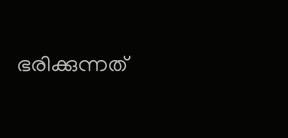ഭരിക്കുന്നത്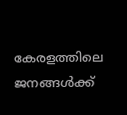കേരളത്തിലെ ജനങ്ങൾക്ക്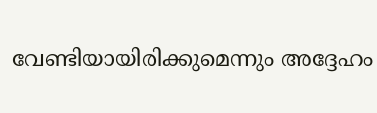വേണ്ടിയായിരിക്കുമെന്നും അദ്ദേഹം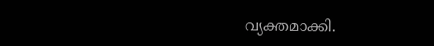വ്യക്തമാക്കി.